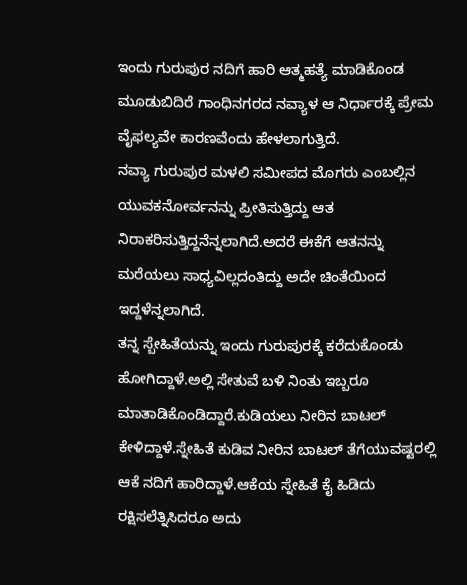ಇಂದು ಗುರುಪುರ ನದಿಗೆ ಹಾರಿ ಆತ್ಮಹತ್ಯೆ ಮಾಡಿಕೊಂಡ ಮೂಡುಬಿದಿರೆ ಗಾಂಧಿನಗರದ ನವ್ಯಾಳ ಆ ನಿರ್ಧಾರಕ್ಕೆ ಪ್ರೇಮ ವೈಫಲ್ಯವೇ ಕಾರಣವೆಂದು ಹೇಳಲಾಗುತ್ತಿದೆ.
ನವ್ಯಾ ಗುರುಪುರ ಮಳಲಿ ಸಮೀಪದ ಮೊಗರು ಎಂಬಲ್ಲಿನ ಯುವಕನೋರ್ವನನ್ನು ಪ್ರೀತಿಸುತ್ತಿದ್ದು ಆತ ನಿರಾಕರಿಸುತ್ತಿದ್ದನೆನ್ನಲಾಗಿದೆ.ಅದರೆ ಈಕೆಗೆ ಆತನನ್ನು ಮರೆಯಲು ಸಾಧ್ಯವಿಲ್ಲದಂತಿದ್ದು ಅದೇ ಚಿಂತೆಯಿಂದ ಇದ್ದಳೆನ್ನಲಾಗಿದೆ.
ತನ್ನ ಸ್ಬೇಹಿತೆಯನ್ನು ಇಂದು ಗುರುಪುರಕ್ಕೆ ಕರೆದುಕೊಂಡು ಹೋಗಿದ್ದಾಳೆ.ಅಲ್ಲಿ ಸೇತುವೆ ಬಳಿ ನಿಂತು ಇಬ್ಬರೂ ಮಾತಾಡಿಕೊಂಡಿದ್ದಾರೆ.ಕುಡಿಯಲು ನೀರಿನ ಬಾಟಲ್ ಕೇಳಿದ್ದಾಳೆ.ಸ್ನೇಹಿತೆ ಕುಡಿವ ನೀರಿನ ಬಾಟಲ್ ತೆಗೆಯುವಷ್ಟರಲ್ಲಿ ಆಕೆ ನದಿಗೆ ಹಾರಿದ್ದಾಳೆ.ಆಕೆಯ ಸ್ನೇಹಿತೆ ಕೈ ಹಿಡಿದು ರಕ್ಷಿಸಲೆತ್ನಿಸಿದರೂ ಅದು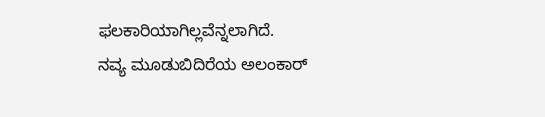ಫಲಕಾರಿಯಾಗಿಲ್ಲವೆನ್ನಲಾಗಿದೆ.
ನವ್ಯ ಮೂಡುಬಿದಿರೆಯ ಅಲಂಕಾರ್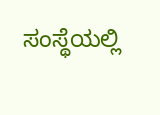ಸಂಸ್ಥೆಯಲ್ಲಿ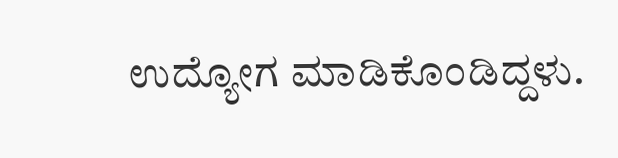ಉದ್ಯೋಗ ಮಾಡಿಕೊಂಡಿದ್ದಳು.